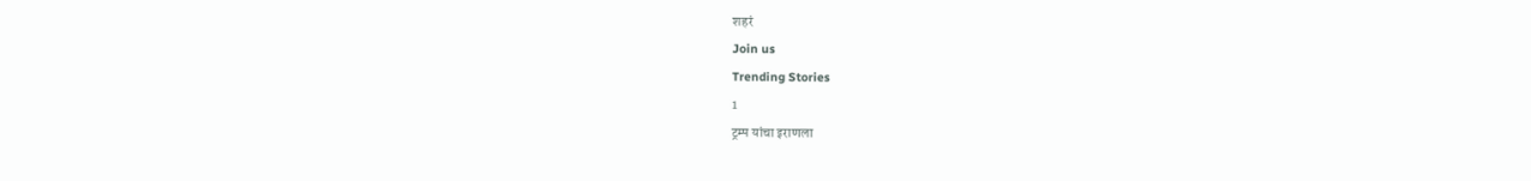शहरं
Join us
Trending Stories
1
ट्रम्प यांचा इराणला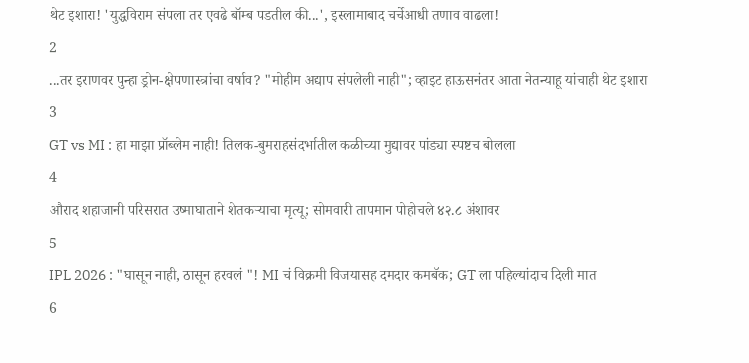थेट इशारा! 'युद्धविराम संपला तर एवढे बॉम्ब पडतील की...', इस्लामाबाद चर्चेआधी तणाव वाढला!
2
...तर इराणवर पुन्हा ड्रोन-क्षेपणास्त्रांचा वर्षाव? "मोहीम अद्याप संपलेली नाही"; व्हाइट हाऊसनंतर आता नेतन्याहू यांचाही थेट इशारा
3
GT vs MI : हा माझा प्रॉब्लेम नाही! तिलक-बुमराहसंदर्भातील कळीच्या मुद्यावर पांड्या स्पष्टच बोलला
4
औराद शहाजानी परिसरात उष्माघाताने शेतकऱ्याचा मृत्यू; सोमवारी तापमान पोहोचले ४२.८ अंशावर
5
IPL 2026 : "घासून नाही, ठासून हरवलं "! MI चं विक्रमी विजयासह दमदार कमबॅक; GT ला पहिल्यांदाच दिली मात
6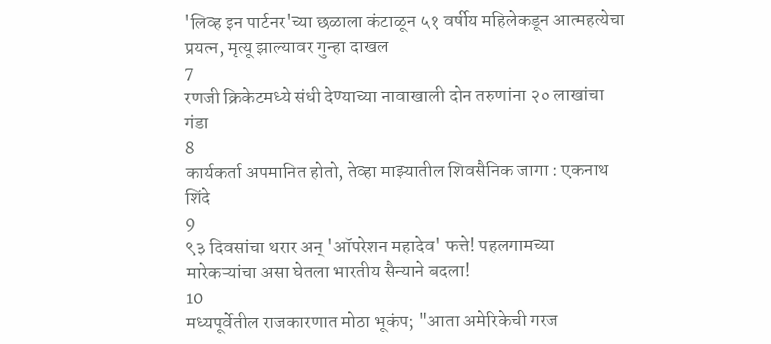'लिव्ह इन पार्टनर'च्या छळाला कंटाळून ५१ वर्षीय महिलेकडून आत्महत्येचा प्रयत्न, मृत्यू झाल्यावर गुन्हा दाखल
7
रणजी क्रिकेटमध्ये संधी देण्याच्या नावाखाली दोन तरुणांना २० लाखांचा गंडा
8
कार्यकर्ता अपमानित होतो, तेव्हा माझ्यातील शिवसैनिक जागा : एकनाथ शिंदे
9
९३ दिवसांचा थरार अन् 'ऑपरेशन महादेव' फत्ते! पहलगामच्या मारेकऱ्यांचा असा घेतला भारतीय सैन्याने बदला!
10
मध्यपूर्वेतील राजकारणात मोठा भूकंप; "आता अमेरिकेची गरज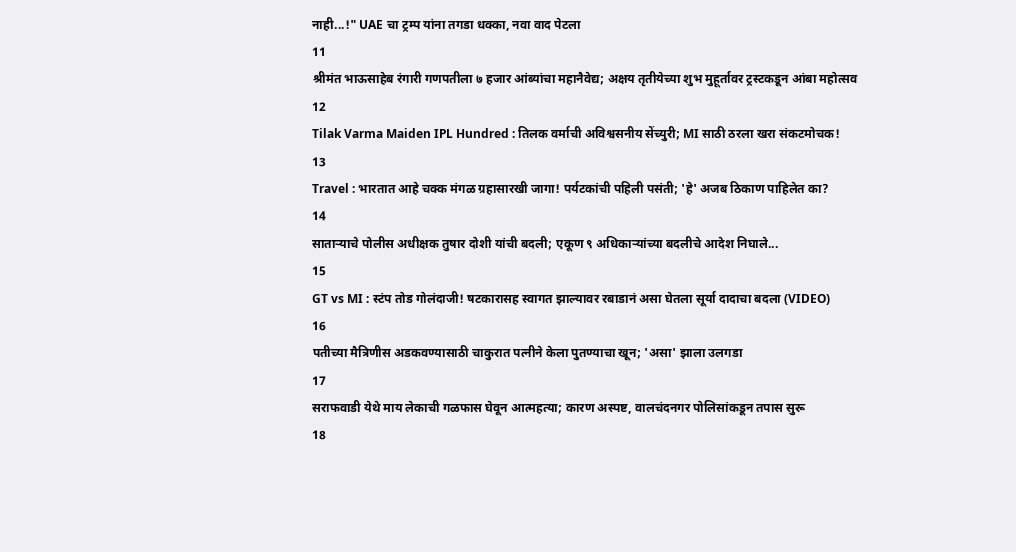नाही...!" UAE चा ट्रम्प यांना तगडा धक्का, नवा वाद पेटला
11
श्रीमंत भाऊसाहेब रंगारी गणपतीला ७ हजार आंब्यांचा महानैवेद्य; अक्षय तृतीयेच्या शुभ मुहूर्तावर ट्रस्टकडून आंबा महोत्सव
12
Tilak Varma Maiden IPL Hundred : तिलक वर्माची अविश्वसनीय सेंच्युरी; MI साठी ठरला खरा संकटमोचक!
13
Travel : भारतात आहे चक्क मंगळ ग्रहासारखी जागा! पर्यटकांची पहिली पसंती; 'हे' अजब ठिकाण पाहिलेत का?
14
साताऱ्याचे पोलीस अधीक्षक तुषार दोशी यांची बदली; एकूण ९ अधिकाऱ्यांच्या बदलीचे आदेश निघाले...
15
GT vs MI : स्टंप तोड गोलंदाजी! षटकारासह स्वागत झाल्यावर रबाडानं असा घेतला सूर्या दादाचा बदला (VIDEO)
16
पतीच्या मैत्रिणीस अडकवण्यासाठी चाकुरात पत्नीने केला पुतण्याचा खून; 'असा' झाला उलगडा
17
सराफवाडी येथे माय लेकाची गळफास घेवून आत्महत्या; कारण अस्पष्ट, वालचंदनगर पोलिसांकडून तपास सुरू
18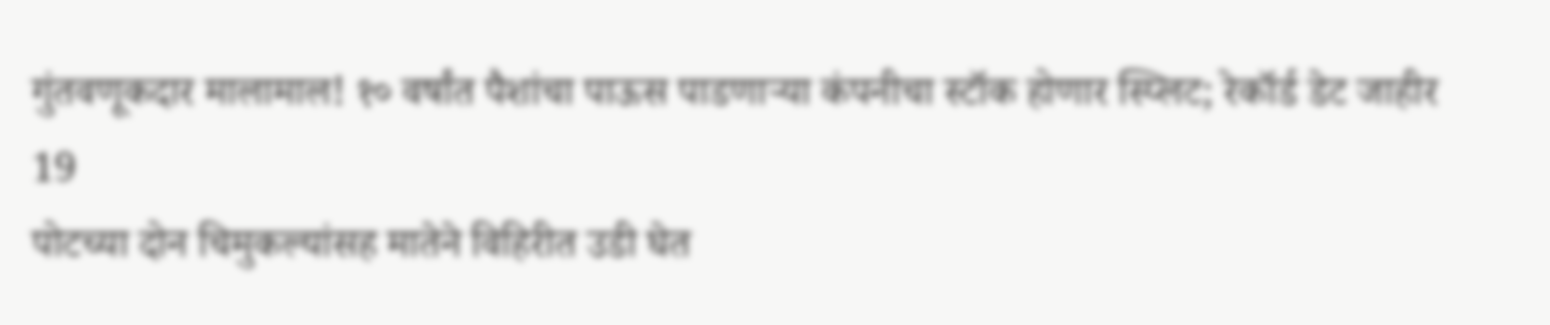गुंतवणूकदार मालामाल! १० वर्षांत पैशांचा पाऊस पाडणाऱ्या कंपनीचा स्टॉक होणार स्प्लिट; रेकॉर्ड डेट जाहीर
19
पोटच्या दोन चिमुकल्यांसह मातेने विहिरीत उडी घेत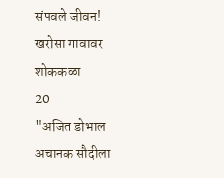संपवले जीवन! खरोसा गावावर शोककळा
20
"अजित डोभाल अचानक सौदीला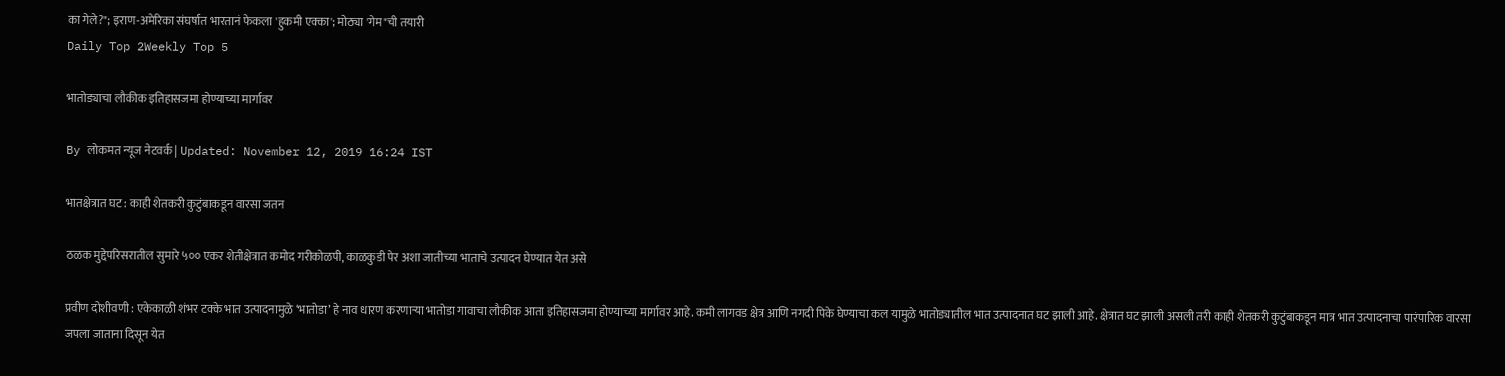का गेले?"; इराण-अमेरिका संघर्षात भारतानं फेकला 'हुकमी एक्का'; मोठ्या 'गेम"ची तयारी
Daily Top 2Weekly Top 5

भातोड्याचा लौकीक इतिहासजमा होण्याच्या मार्गावर

By लोकमत न्यूज नेटवर्क | Updated: November 12, 2019 16:24 IST

भातक्षेत्रात घट : काही शेतकरी कुटुंबाकडून वारसा जतन

ठळक मुद्देपरिसरातील सुमारे ५०० एकर शेतीक्षेत्रात कमोद गरीकोळपी, काळकुडी पेर अशा जातीच्या भाताचे उत्पादन घेण्यात येत असे

प्रवीण दोशीवणी : एकेकाळी शंभर टक्के भात उत्पादनामुळे ‘भातोडा’ हे नाव धारण करणाऱ्या भातोडा गावाचा लौकीक आता इतिहासजमा होण्याच्या मार्गावर आहे. कमी लागवड क्षेत्र आणि नगदी पिके घेण्याचा कल यामुळे भातोड्यातील भात उत्पादनात घट झाली आहे. क्षेत्रात घट झाली असली तरी काही शेतकरी कुटुंबाकडून मात्र भात उत्पादनाचा पारंपारिक वारसा जपला जाताना दिसून येत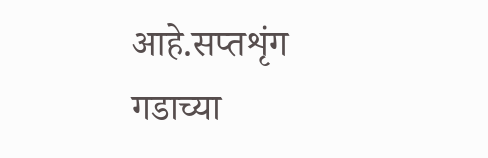आहे.सप्तशृंग गडाच्या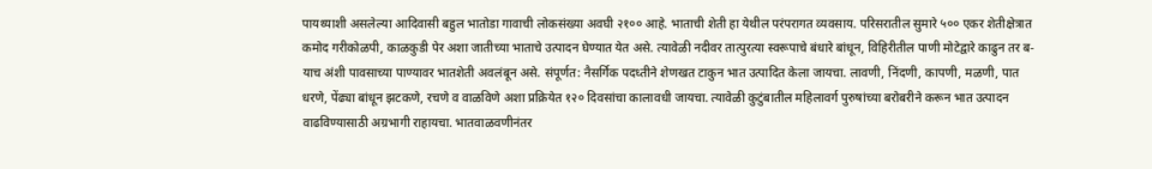पायथ्याशी असलेल्या आदिवासी बहुल भातोडा गावाची लोकसंख्या अवघी २१०० आहे. भाताची शेती हा येथील परंपरागत व्यवसाय. परिसरातील सुमारे ५०० एकर शेतीक्षेत्रात कमोद गरीकोळपी, काळकुडी पेर अशा जातीच्या भाताचे उत्पादन घेण्यात येत असे. त्यावेळी नदीवर तात्पुरत्या स्वरूपाचे बंधारे बांधून, विहिरीतील पाणी मोटेद्वारे काढुन तर ब-याच अंशी पावसाच्या पाण्यावर भातशेती अवलंबून असे. संपूर्णत: नैसर्गिक पदध्तीने शेणखत टाकुन भात उत्पादित केला जायचा. लावणी, निंदणी, कापणी, मळणी, पात धरणे, पेंढ्या बांधून झटकणे, रचणे व वाळविणे अशा प्रक्रियेत १२० दिवसांचा कालावधी जायचा. त्यावेळी कुटुंबातील महिलावर्ग पुरुषांच्या बरोबरीने करून भात उत्पादन वाढविण्यासाठी अग्रभागी राहायचा. भातवाळवणीनंतर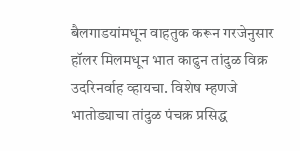बैलगाडयांमधून वाहतुक करून गरजेनुसार हॉलर मिलमधून भात काढुन तांदुळ विक्र उदरिनर्वाह व्हायचा. विशेष म्हणजे भातोड्याचा तांदुळ पंचक्र प्रसिद्ध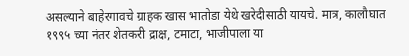असल्याने बाहेरगावचे ग्राहक खास भातोडा येथे खरेदीसाठी यायचे. मात्र, कालौघात १९९५ च्या नंतर शेतकरी द्राक्ष, टमाटा, भाजीपाला या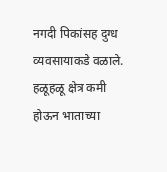नगदी पिकांसह दुग्ध व्यवसायाकडे वळाले. हळूहळू क्षेत्र कमी होऊन भाताच्या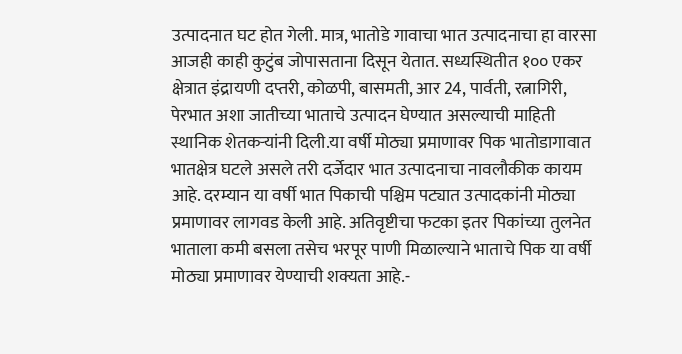उत्पादनात घट होत गेली. मात्र, भातोडे गावाचा भात उत्पादनाचा हा वारसा आजही काही कुटुंब जोपासताना दिसून येतात. सध्यस्थितीत १०० एकर क्षेत्रात इंद्रायणी दप्तरी, कोळपी, बासमती, आर 24, पार्वती, रत्नागिरी, पेरभात अशा जातीच्या भाताचे उत्पादन घेण्यात असल्याची माहिती स्थानिक शेतकऱ्यांनी दिली.या वर्षी मोठ्या प्रमाणावर पिक भातोडागावात भातक्षेत्र घटले असले तरी दर्जेदार भात उत्पादनाचा नावलौकीक कायम आहे. दरम्यान या वर्षी भात पिकाची पश्चिम पट्यात उत्पादकांनी मोठ्या प्रमाणावर लागवड केली आहे. अतिवृष्टीचा फटका इतर पिकांच्या तुलनेत भाताला कमी बसला तसेच भरपूर पाणी मिळाल्याने भाताचे पिक या वर्षी मोठ्या प्रमाणावर येण्याची शक्यता आहे.-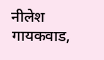नीलेश गायकवाड,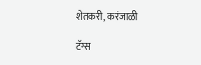शेतकरी, करंजाळी

टॅग्स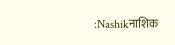:Nashikनाशिक